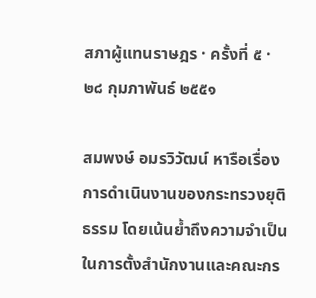สภาผู้แทนราษฎร · ครั้งที่ ๕ · ๒๘ กุมภาพันธ์ ๒๕๕๑

สมพงษ์ อมรวิวัฒน์ หารือเรื่องการดําเนินงานของกระทรวงยุติธรรม โดยเน้นย้ำถึงความจำเป็นในการตั้งสํานักงานและคณะกร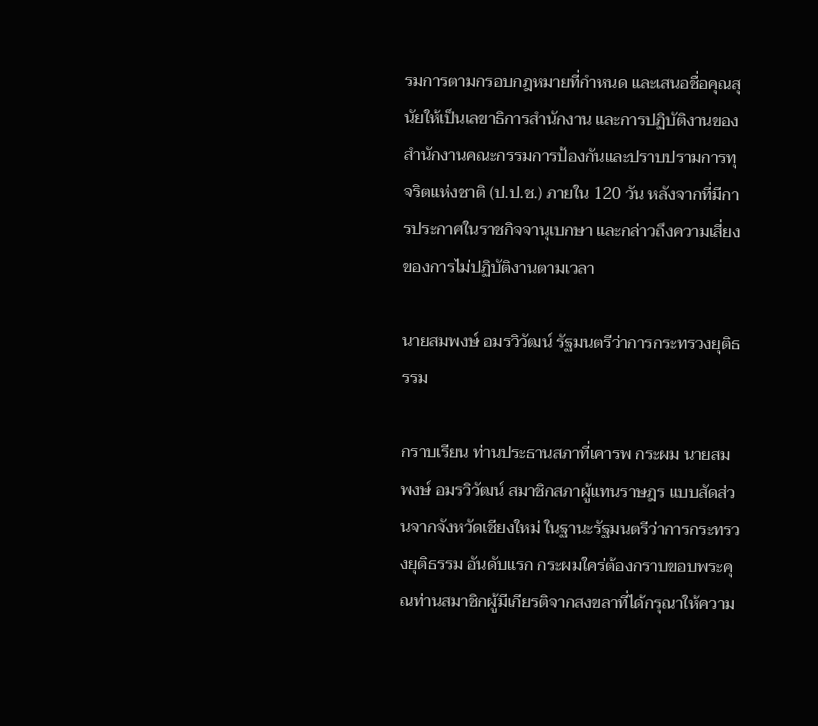รมการตามกรอบกฎหมายที่กำหนด และเสนอชื่อคุณสุนัยให้เป็นเลขาธิการสํานักงาน และการปฏิบัติงานของสำนักงานคณะกรรมการป้องกันและปราบปรามการทุจริตแห่งชาติ (ป.ป.ช.) ภายใน 120 วัน หลังจากที่มีการประกาศในราชกิจจานุเบกษา และกล่าวถึงความเสี่ยงของการไม่ปฏิบัติงานตามเวลา

นายสมพงษ์ อมรวิวัฒน์ รัฐมนตรีว่าการกระทรวงยุติธรรม

กราบเรียน ท่านประธานสภาที่เคารพ กระผม นายสมพงษ์ อมรวิวัฒน์ สมาชิกสภาผู้แทนราษฎร แบบสัดส่วนจากจังหวัดเชียงใหม่ ในฐานะรัฐมนตรีว่าการกระทรวงยุติธรรม อันดับแรก กระผมใคร่ต้องกราบขอบพระคุณท่านสมาชิกผู้มีเกียรติจากสงขลาที่ได้กรุณาให้ความ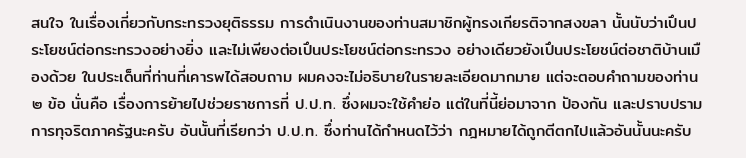สนใจ ในเรื่องเกี่ยวกับกระทรวงยุติธรรม การดําเนินงานของท่านสมาชิกผู้ทรงเกียรติจากสงขลา นั้นนับว่าเปึนประโยชน์ต่อกระทรวงอย่างยิ่ง และไม่เพียงต่อเปึนประโยชน์ต่อกระทรวง อย่างเดียวยังเปึนประโยชน์ต่อชาติบ้านเมืองด้วย ในประเด็นที่ท่านที่เคารพได้สอบถาม ผมคงจะไม่อธิบายในรายละเอียดมากมาย แต่จะตอบคําถามของท่าน ๒ ข้อ นั่นคือ เรื่องการย้ายไปช่วยราชการที่ ป.ป.ท. ซึ่งผมจะใช้คําย่อ แต่ในที่นี้ย่อมาจาก ปัองกัน และปราบปรามการทุจริตภาครัฐนะครับ อันนั้นที่เรียกว่า ป.ป.ท. ซึ่งท่านได้กําหนดไว้ว่า กฎหมายได้ถูกตีตกไปแล้วอันนั้นนะครับ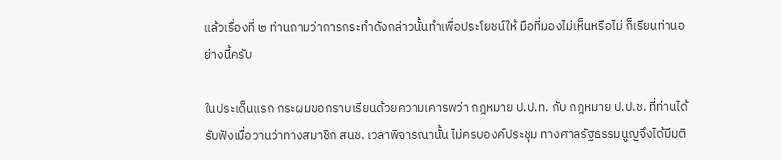แล้วเรื่องที่ ๒ ท่านถามว่าการกระทําดังกล่าวนั้นทําเพื่อประโยชน์ให้ มือที่มองไม่เห็นหรือไม่ ก็เรียนท่านอย่างนี้ครับ

ในประเด็นแรก กระผมขอกราบเรียนด้วยความเคารพว่า กฎหมาย ป.ป.ท. กับ กฎหมาย ป.ป.ช. ที่ท่านได้รับฟังเมื่อวานว่าทางสมาชิก สนช. เวลาพิจารณานั้น ไม่ครบองค์ประชุม ทางศาลรัฐธรรมนูญจึงได้มีมติ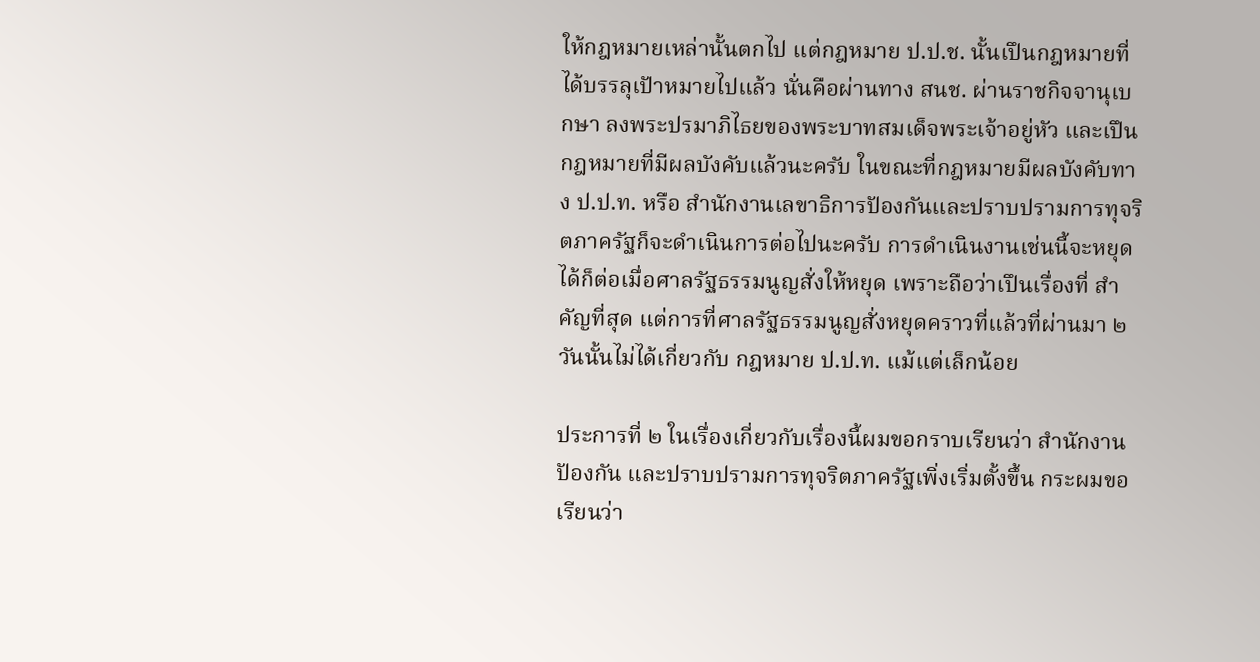ให้กฎหมายเหล่านั้นตกไป แต่กฎหมาย ป.ป.ช. นั้นเปึนกฎหมายที่ได้บรรลุเปัาหมายไปแล้ว นั่นคือผ่านทาง สนช. ผ่านราชกิจจานุเบกษา ลงพระปรมาภิไธยของพระบาทสมเด็จพระเจ้าอยู่หัว และเปึน กฎหมายที่มีผลบังคับแล้วนะครับ ในขณะที่กฎหมายมีผลบังคับทาง ป.ป.ท. หรือ สํานักงานเลขาธิการปัองกันและปราบปรามการทุจริตภาครัฐก็จะดําเนินการต่อไปนะครับ การดําเนินงานเช่นนี้จะหยุดได้ก็ต่อเมื่อศาลรัฐธรรมนูญสั่งให้หยุด เพราะถือว่าเปึนเรื่องที่ สําคัญที่สุด แต่การที่ศาลรัฐธรรมนูญสั่งหยุดคราวที่แล้วที่ผ่านมา ๒ วันนั้นไม่ได้เกี่ยวกับ กฎหมาย ป.ป.ท. แม้แต่เล็กน้อย

ประการที่ ๒ ในเรื่องเกี่ยวกับเรื่องนี้ผมขอกราบเรียนว่า สํานักงานปัองกัน และปราบปรามการทุจริตภาครัฐเพิ่งเริ่มตั้งขึ้น กระผมขอเรียนว่า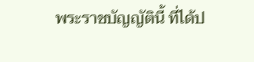พระราชบัญญัตินี้ ที่ได้ป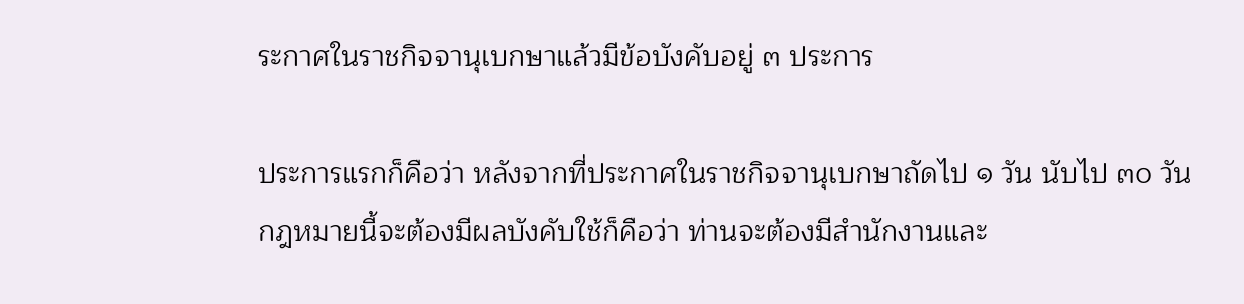ระกาศในราชกิจจานุเบกษาแล้วมีข้อบังคับอยู่ ๓ ประการ

ประการแรกก็คือว่า หลังจากที่ประกาศในราชกิจจานุเบกษาถัดไป ๑ วัน นับไป ๓๐ วัน กฎหมายนี้จะต้องมีผลบังคับใช้ก็คือว่า ท่านจะต้องมีสํานักงานและ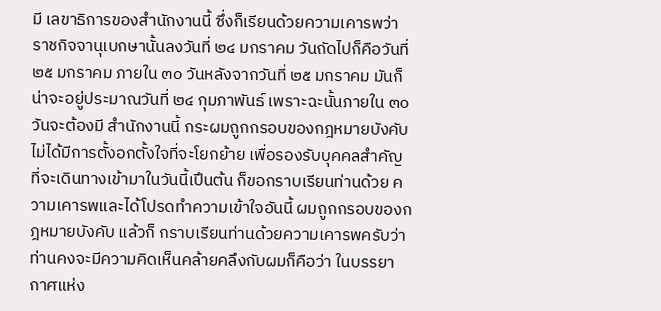มี เลขาธิการของสํานักงานนี้ ซึ่งก็เรียนด้วยความเคารพว่า ราชกิจจานุเบกษานั้นลงวันที่ ๒๔ มกราคม วันถัดไปก็คือวันที่ ๒๕ มกราคม ภายใน ๓๐ วันหลังจากวันที่ ๒๕ มกราคม มันก็น่าจะอยู่ประมาณวันที่ ๒๔ กุมภาพันธ์ เพราะฉะนั้นภายใน ๓๐ วันจะต้องมี สํานักงานนี้ กระผมถูกกรอบของกฎหมายบังคับ ไม่ได้มีการตั้งอกตั้งใจที่จะโยกย้าย เพื่อรองรับบุคคลสําคัญ ที่จะเดินทางเข้ามาในวันนี้เปึนต้น ก็ขอกราบเรียนท่านด้วย ความเคารพและได้โปรดทําความเข้าใจอันนี้ ผมถูกกรอบของกฎหมายบังคับ แล้วก็ กราบเรียนท่านด้วยความเคารพครับว่า ท่านคงจะมีความคิดเห็นคล้ายคลึงกับผมก็คือว่า ในบรรยากาศแห่ง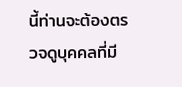นี้ท่านจะต้องตรวจดูบุคคลที่มี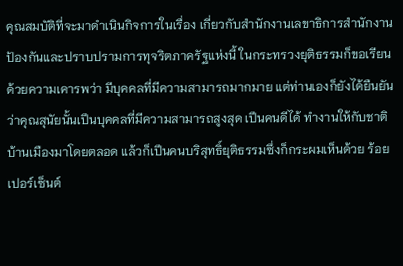คุณสมบัติที่จะมาดําเนินกิจการในเรื่อง เกี่ยวกับสํานักงานเลขาธิการสํานักงานปัองกันและปราบปรามการทุจริตภาครัฐแห่งนี้ ในกระทรวงยุติธรรมก็ขอเรียนด้วยความเคารพว่า มีบุคคลที่มีความสามารถมากมาย แต่ท่านเองก็ยังได้ยืนยันว่าคุณสุนัยนั้นเปึนบุคคลที่มีความสามารถสูงสุด เปึนคนดีได้ ทํางานให้กับชาติบ้านเมืองมาโดยตลอด แล้วก็เปึนคนบริสุทธิ์ยุติธรรมซึ่งก็กระผมเห็นด้วย ร้อยเปอร์เซ็นต์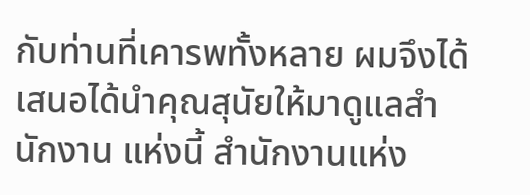กับท่านที่เคารพทั้งหลาย ผมจึงได้เสนอได้นําคุณสุนัยให้มาดูแลสํานักงาน แห่งนี้ สํานักงานแห่ง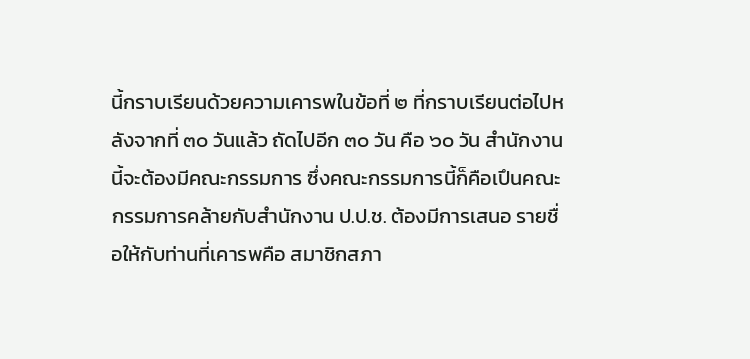นี้กราบเรียนด้วยความเคารพในข้อที่ ๒ ที่กราบเรียนต่อไปหลังจากที่ ๓๐ วันแล้ว ถัดไปอีก ๓๐ วัน คือ ๖๐ วัน สํานักงานนี้จะต้องมีคณะกรรมการ ซึ่งคณะกรรมการนี้ก็คือเปึนคณะกรรมการคล้ายกับสํานักงาน ป.ป.ช. ต้องมีการเสนอ รายชื่อให้กับท่านที่เคารพคือ สมาชิกสภา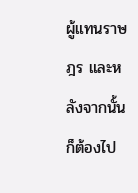ผู้แทนราษฎร และหลังจากนั้นก็ต้องไป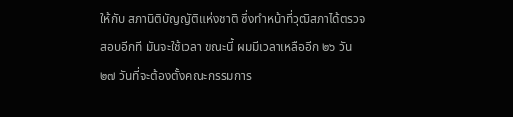ให้กับ สภานิติบัญญัติแห่งชาติ ซึ่งทําหน้าที่วุฒิสภาได้ตรวจสอบอีกที มันจะใช้เวลา ขณะนี้ ผมมีเวลาเหลืออีก ๒๖ วัน ๒๗ วันที่จะต้องตั้งคณะกรรมการ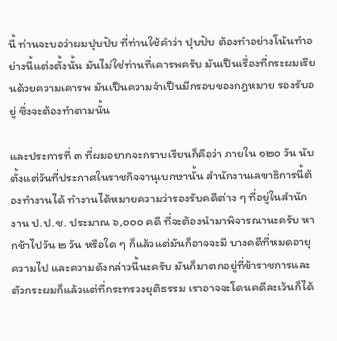นี้ ท่านจะบอว่าผมปุบปับ ที่ท่านใช้คําว่า ปุบปับ ต้องทําอย่างโน้นทําอย่างนี้แต่งตั้งนั้น มันไม่ใช่ท่านที่เคารพครับ มันเปึนเรื่องที่กระผมเรียนด้วยความเคารพ มันเปึนความจําเปึนมีกรอบของกฎหมาย รองรับอยู่ ซึ่งจะต้องทําตามนั้น

และประการที่ ๓ ที่ผมอยากจะกราบเรียนก็คือว่า ภายใน ๑๒๐ วัน นับตั้งแต่วันที่ประกาศในราชกิจจานุเบกษานั้น สํานักงานเลขาธิการนี้ต้องทํางานได้ ทํางานได้หมายความว่ารองรับคดีต่าง ๆ ที่อยู่ในสํานักงาน ป.ป.ช. ประมาณ ๖,๐๐๐ คดี ที่จะต้องนํามาพิจารณานะครับ หากช้าไปวัน ๒ วัน หรือใด ๆ ก็แล้วแต่มันก็อาจจะมี บางคดีที่หมดอายุความไป และความดังกล่าวนี้นะครับ มันก็มาตกอยู่ที่ข้าราชการและ ตัวกระผมก็แล้วแต่ที่กระทรวงยุติธรรม เราอาจจะโดนคดีละเว้นก็ได้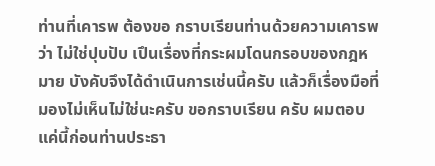ท่านที่เคารพ ต้องขอ กราบเรียนท่านด้วยความเคารพว่า ไม่ใช่ปุบปับ เปึนเรื่องที่กระผมโดนกรอบของกฎหมาย บังคับจึงได้ดําเนินการเช่นนี้ครับ แล้วก็เรื่องมือที่มองไม่เห็นไม่ใช่นะครับ ขอกราบเรียน ครับ ผมตอบแค่นี้ก่อนท่านประธา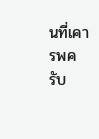นที่เคารพครับ